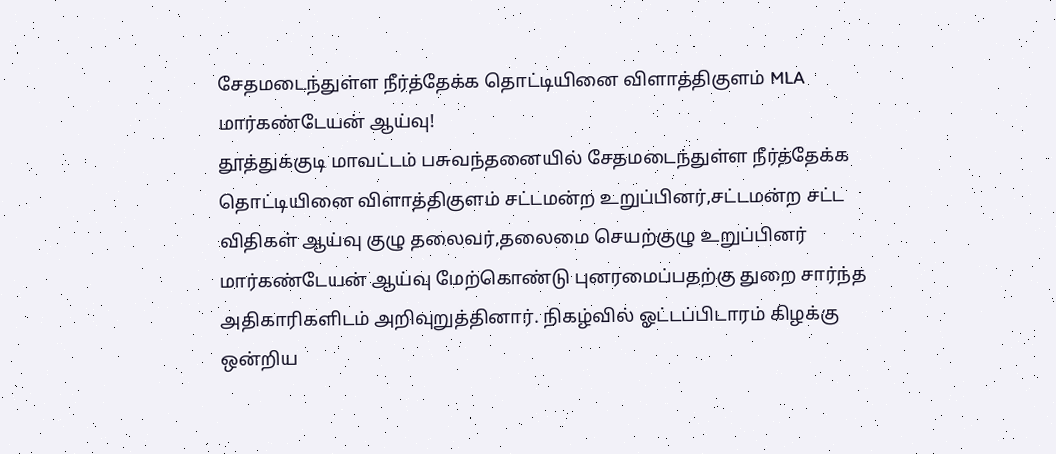சேதமடைந்துள்ள நீர்த்தேக்க தொட்டியினை விளாத்திகுளம் MLA மார்கண்டேயன் ஆய்வு!
தூத்துக்குடி மாவட்டம் பசுவந்தனையில் சேதமடைந்துள்ள நீர்த்தேக்க தொட்டியினை விளாத்திகுளம் சட்டமன்ற உறுப்பினர்,சட்டமன்ற சட்ட விதிகள் ஆய்வு குழு தலைவர்,தலைமை செயற்குழு உறுப்பினர் மார்கண்டேயன் ஆய்வு மேற்கொண்டு புனரமைப்பதற்கு துறை சார்ந்த அதிகாரிகளிடம் அறிவுறுத்தினார். நிகழ்வில் ஓட்டப்பிடாரம் கிழக்கு ஒன்றிய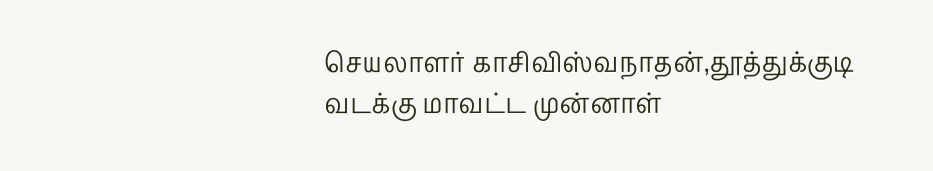செயலாளர் காசிவிஸ்வநாதன்,தூத்துக்குடி வடக்கு மாவட்ட முன்னாள்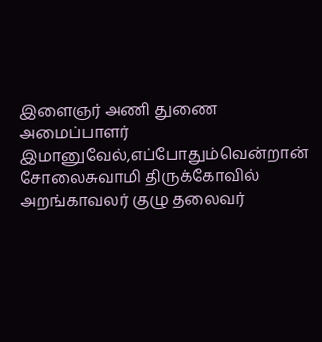இளைஞர் அணி துணை அமைப்பாளர் இமானுவேல்,எப்போதும்வென்றான் சோலைசுவாமி திருக்கோவில் அறங்காவலர் குழு தலைவர்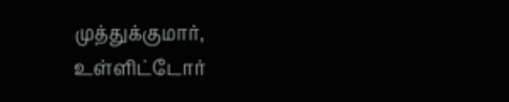முத்துக்குமார், உள்ளிட்டோர்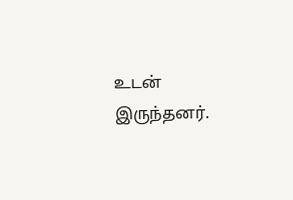உடன் இருந்தனர்.